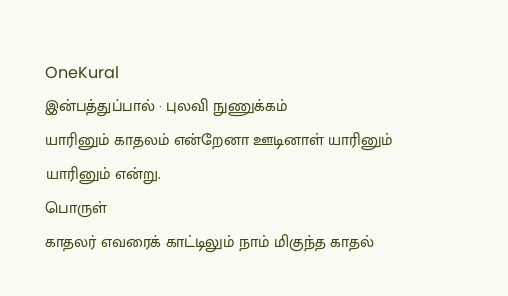OneKural
இன்பத்துப்பால் · புலவி நுணுக்கம்
யாரினும் காதலம் என்றேனா ஊடினாள் யாரினும் யாரினும் என்று.
பொருள்
காதலர் எவரைக் காட்டிலும் நாம் மிகுந்த காதல்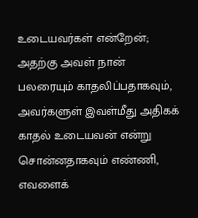உடையவர்கள் என்றேன்; அதற்கு அவள் நான் பலரையும் காதலிப்பதாகவும், அவர்களுள் இவள்மீது அதிகக் காதல் உடையவன் என்று சொன்னதாகவும் எண்ணி, எவளைக்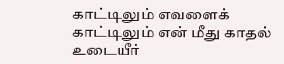காட்டிலும் எவளைக் காட்டிலும் என் மீது காதல் உடையீர்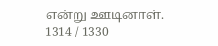என்று ஊடினாள்.
1314 / 1330